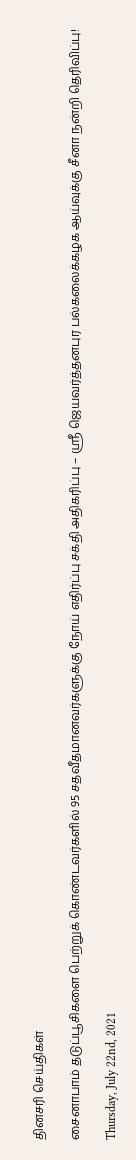தினசரி செய்திகள்

சைனாபாம் தடுப்பூசிகளை பெற்றுக் கொண்டவர்களில் 95 சதவீதமானவர்களுக்கு நோய் எதிர்ப்பு சக்தி அதிகரிப்பு – ஸ்ரீ ஜெயவர்த்தனபுர பல்கலைக்கழக ஆய்வுக்கு சீனா நன்றி தெரிவிப்பு!

Thursday, July 22nd, 2021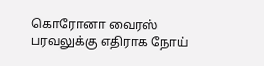கொரோனா வைரஸ் பரவலுக்கு எதிராக நோய்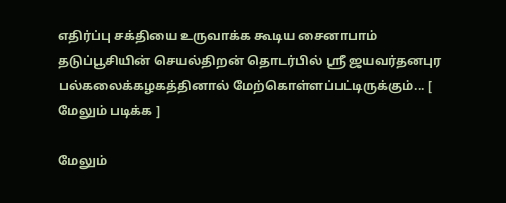எதிர்ப்பு சக்தியை உருவாக்க கூடிய சைனாபாம் தடுப்பூசியின் செயல்திறன் தொடர்பில் ஸ்ரீ ஜயவர்தனபுர பல்கலைக்கழகத்தினால் மேற்கொள்ளப்பட்டிருக்கும்... [ மேலும் படிக்க ]

மேலும்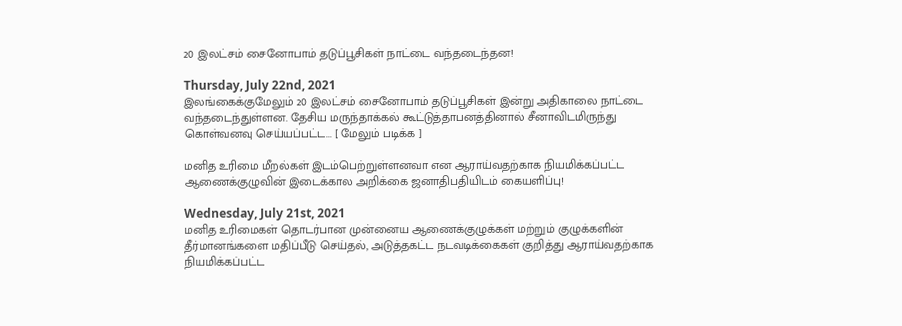20 இலட்சம் சைனோபாம் தடுப்பூசிகள் நாட்டை வந்தடைந்தன!

Thursday, July 22nd, 2021
இலங்கைக்குமேலும் 20 இலட்சம் சைனோபாம் தடுப்பூசிகள் இன்று அதிகாலை நாட்டை வந்தடைந்துள்ளன. தேசிய மருந்தாக்கல் கூட்டுத்தாபனத்தினால் சீனாவிடமிருந்து கொள்வனவு செய்யப்பட்ட... [ மேலும் படிக்க ]

மனித உரிமை மீறல்கள் இடம்பெற்றுள்ளனவா என ஆராய்வதற்காக நியமிக்கப்பட்ட ஆணைக்குழுவின் இடைக்கால அறிக்கை ஜனாதிபதியிடம் கையளிப்பு!

Wednesday, July 21st, 2021
மனித உரிமைகள் தொடர்பான முன்னைய ஆணைக்குழுக்கள் மற்றும் குழுக்களின் தீர்மானங்களை மதிப்பீடு செய்தல், அடுத்தகட்ட நடவடிக்கைகள் குறித்து ஆராய்வதற்காக நியமிக்கப்பட்ட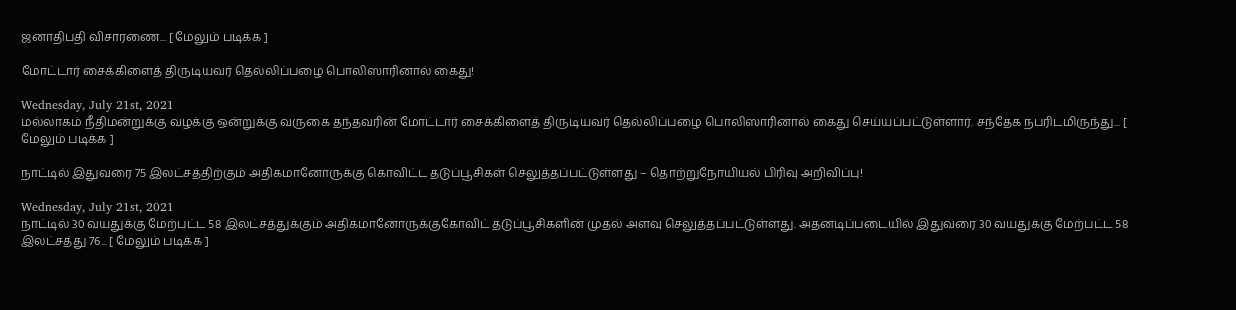ஜனாதிபதி விசாரணை... [ மேலும் படிக்க ]

மோட்டார் சைக்கிளைத் திருடியவர் தெல்லிப்பழை பொலிஸாரினால் கைது!

Wednesday, July 21st, 2021
மல்லாகம் நீதிமன்றுக்கு வழக்கு ஒன்றுக்கு வருகை தந்தவரின் மோட்டார் சைக்கிளைத் திருடியவர் தெல்லிப்பழை பொலிஸாரினால் கைது செய்யப்பட்டுள்ளார். சந்தேக நபரிடமிருந்து... [ மேலும் படிக்க ]

நாட்டில் இதுவரை 75 இலட்சத்திற்கும் அதிகமானோருக்கு கொவிட்ட தடுப்பூசிகள் செலுத்தப்பட்டுள்ளது – தொற்றுநோயியல் பிரிவு அறிவிப்பு!

Wednesday, July 21st, 2021
நாட்டில் 30 வயதுக்கு மேற்பட்ட 58 இலட்சத்துக்கும் அதிகமானோருக்குகோவிட் தடுப்பூசிகளின் முதல் அளவு செலுத்தப்பட்டுள்ளது. அதனடிப்படையில் இதுவரை 30 வயதுக்கு மேற்பட்ட 58 இலட்சத்து 76... [ மேலும் படிக்க ]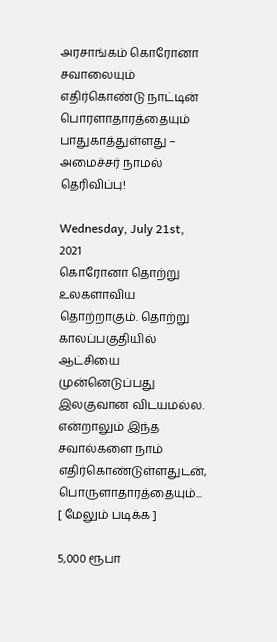அரசாங்கம் கொரோனா சவாலையும் எதிர்கொண்டு நாட்டின் பொரளாதாரத்தையும் பாதுகாத்துள்ளது – அமைச்சர் நாமல் தெரிவிப்பு!

Wednesday, July 21st, 2021
கொரோனா தொற்று உலகளாவிய தொற்றாகும். தொற்று காலப்பகுதியில் ஆட்சியை முன்னெடுப்பது இலகுவான விடயமல்ல. என்றாலும் இந்த சவால்களை நாம் எதிர்கொண்டுள்ளதுடன், பொருளாதாரத்தையும்... [ மேலும் படிக்க ]

5,000 ரூபா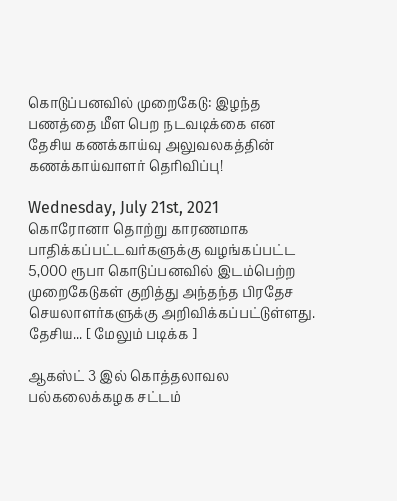கொடுப்பனவில் முறைகேடு: இழந்த பணத்தை மீள பெற நடவடிக்கை என தேசிய கணக்காய்வு அலுவலகத்தின் கணக்காய்வாளர் தெரிவிப்பு!

Wednesday, July 21st, 2021
கொரோனா தொற்று காரணமாக பாதிக்கப்பட்டவர்களுக்கு வழங்கப்பட்ட 5,000 ரூபா கொடுப்பனவில் இடம்பெற்ற முறைகேடுகள் குறித்து அந்தந்த பிரதேச செயலாளர்களுக்கு அறிவிக்கப்பட்டுள்ளது. தேசிய... [ மேலும் படிக்க ]

ஆகஸ்ட் 3 இல் கொத்தலாவல பல்கலைக்கழக சட்டம்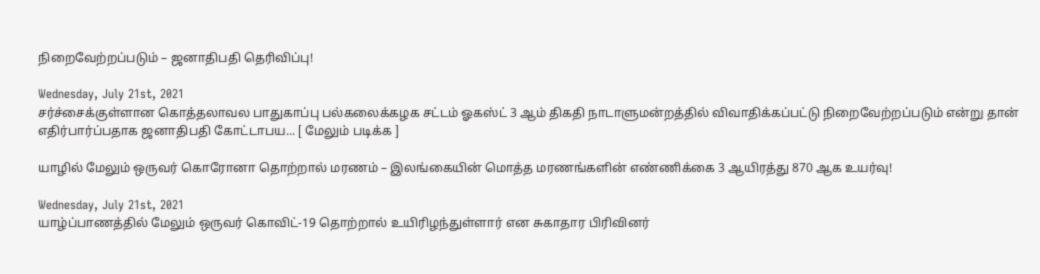நிறைவேற்றப்படும் – ஜனாதிபதி தெரிவிப்பு!

Wednesday, July 21st, 2021
சர்ச்சைக்குள்ளான கொத்தலாவல பாதுகாப்பு பல்கலைக்கழக சட்டம் ஓகஸ்ட் 3 ஆம் திகதி நாடாளுமன்றத்தில் விவாதிக்கப்பட்டு நிறைவேற்றப்படும் என்று தான் எதிர்பார்ப்பதாக ஜனாதிபதி கோட்டாபய... [ மேலும் படிக்க ]

யாழில் மேலும் ஒருவர் கொரோனா தொற்றால் மரணம் – இலங்கையின் மொத்த மரணங்களின் எண்ணிக்கை 3 ஆயிரத்து 870 ஆக உயர்வு!

Wednesday, July 21st, 2021
யாழ்ப்பாணத்தில் மேலும் ஒருவர் கொவிட்-19 தொற்றால் உயிரிழந்துள்ளார் என சுகாதார பிரிவினர்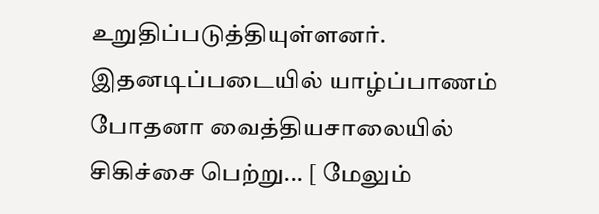உறுதிப்படுத்தியுள்ளனர். இதனடிப்படையில் யாழ்ப்பாணம் போதனா வைத்தியசாலையில் சிகிச்சை பெற்று... [ மேலும்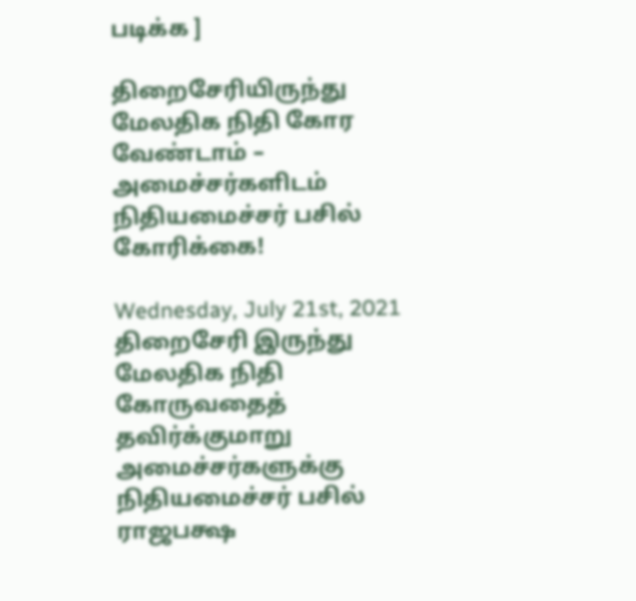படிக்க ]

திறைசேரியிருந்து மேலதிக நிதி கோர வேண்டாம் – அமைச்சர்களிடம் நிதியமைச்சர் பசில் கோரிக்கை!

Wednesday, July 21st, 2021
திறைசேரி இருந்து மேலதிக நிதி கோருவதைத் தவிர்க்குமாறு அமைச்சர்களுக்கு நிதியமைச்சர் பசில் ராஜபக்ஷ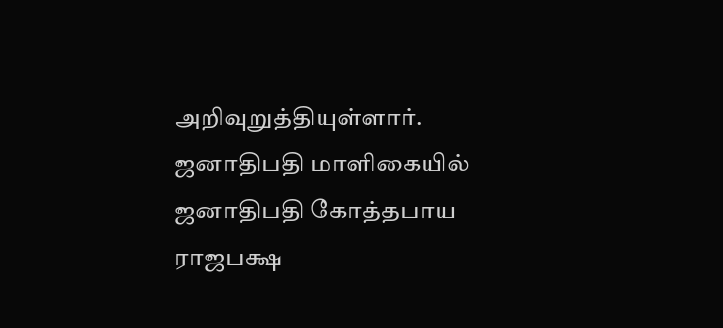அறிவுறுத்தியுள்ளார். ஜனாதிபதி மாளிகையில் ஜனாதிபதி கோத்தபாய ராஜபக்ஷ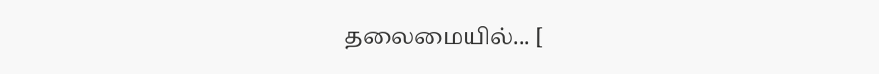தலைமையில்... [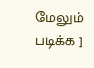மேலும் படிக்க ]